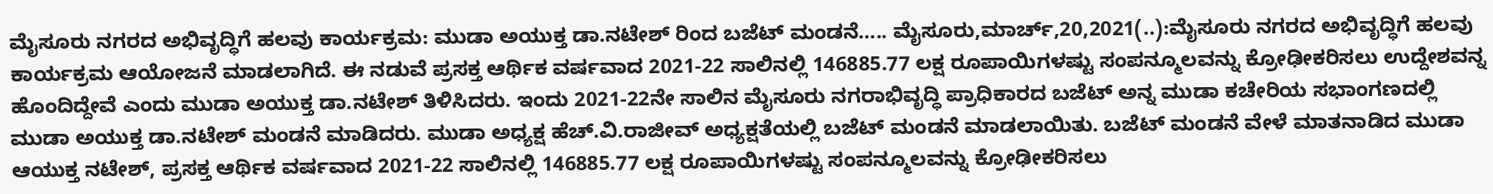ಮೈಸೂರು ನಗರದ ಅಭಿವೃದ್ಧಿಗೆ ಹಲವು ಕಾರ್ಯಕ್ರಮ: ಮುಡಾ ಅಯುಕ್ತ ಡಾ‌.ನಟೇಶ್ ರಿಂದ ಬಜೆಟ್ ಮಂಡನೆ‌….. ಮೈಸೂರು,ಮಾರ್ಚ್,20,2021(..):ಮೈಸೂರು ನಗರದ ಅಭಿವೃದ್ಧಿಗೆ ಹಲವು ಕಾರ್ಯಕ್ರಮ ಆಯೋಜನೆ ಮಾಡಲಾಗಿದೆ. ಈ ನಡುವೆ ಪ್ರಸಕ್ತ ಆರ್ಥಿಕ ವರ್ಷವಾದ 2021-22 ಸಾಲಿನಲ್ಲಿ 146885.77 ಲಕ್ಷ ರೂಪಾಯಿಗಳಷ್ಟು ಸಂಪನ್ಮೂಲವನ್ನು ಕ್ರೋಢೀಕರಿಸಲು ಉದ್ದೇಶವನ್ನ ಹೊಂದಿದ್ದೇವೆ ಎಂದು ಮುಡಾ ಅಯುಕ್ತ ಡಾ‌.ನಟೇಶ್ ತಿಳಿಸಿದರು. ಇಂದು 2021-22ನೇ ಸಾಲಿನ ಮೈಸೂರು ನಗರಾಭಿವೃದ್ಧಿ ಪ್ರಾಧಿಕಾರದ ಬಜೆಟ್ ಅನ್ನ ಮುಡಾ ಕಚೇರಿಯ ಸಭಾಂಗಣದಲ್ಲಿ ಮುಡಾ ಅಯುಕ್ತ ಡಾ‌.ನಟೇಶ್ ಮಂಡನೆ‌ ಮಾಡಿದರು. ಮುಡಾ ಅಧ್ಯಕ್ಷ ಹೆಚ್.ವಿ‌.ರಾಜೀವ್ ಅಧ್ಯಕ್ಷತೆಯಲ್ಲಿ ಬಜೆಟ್ ಮಂಡನೆ ಮಾಡಲಾಯಿತು. ಬಜೆಟ್ ಮಂಡನೆ ವೇಳೆ ಮಾತನಾಡಿದ ಮುಡಾ ಆಯುಕ್ತ ನಟೇಶ್, ಪ್ರಸಕ್ತ ಆರ್ಥಿಕ ವರ್ಷವಾದ 2021-22 ಸಾಲಿನಲ್ಲಿ 146885.77 ಲಕ್ಷ ರೂಪಾಯಿಗಳಷ್ಟು ಸಂಪನ್ಮೂಲವನ್ನು ಕ್ರೋಢೀಕರಿಸಲು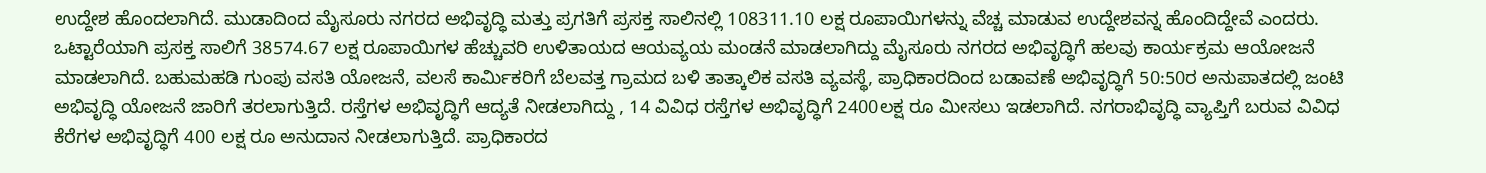ಉದ್ದೇಶ ಹೊಂದಲಾಗಿದೆ. ಮುಡಾದಿಂದ ಮೈಸೂರು ನಗರದ ಅಭಿವೃದ್ಧಿ ಮತ್ತು ಪ್ರಗತಿಗೆ ಪ್ರಸಕ್ತ ಸಾಲಿನಲ್ಲಿ 108311.10 ಲಕ್ಷ ರೂಪಾಯಿಗಳನ್ನು ವೆಚ್ಚ ಮಾಡುವ ಉದ್ದೇಶವನ್ನ ಹೊಂದಿದ್ದೇವೆ ಎಂದರು. ಒಟ್ಟಾರೆಯಾಗಿ ಪ್ರಸಕ್ತ ಸಾಲಿಗೆ 38574.67 ಲಕ್ಷ ರೂಪಾಯಿಗಳ ಹೆಚ್ಚುವರಿ ಉಳಿತಾಯದ ಆಯವ್ಯಯ ಮಂಡನೆ ಮಾಡಲಾಗಿದ್ದು ಮೈಸೂರು ನಗರದ ಅಭಿವೃದ್ಧಿಗೆ ಹಲವು ಕಾರ್ಯಕ್ರಮ ಆಯೋಜನೆ ಮಾಡಲಾಗಿದೆ. ಬಹುಮಹಡಿ ಗುಂಪು ವಸತಿ ಯೋಜನೆ, ವಲಸೆ ಕಾರ್ಮಿಕರಿಗೆ ಬೆಲವತ್ತ ಗ್ರಾಮದ ಬಳಿ ತಾತ್ಕಾಲಿಕ ವಸತಿ ವ್ಯವಸ್ಥೆ, ಪ್ರಾಧಿಕಾರದಿಂದ ಬಡಾವಣೆ ಅಭಿವೃದ್ಧಿಗೆ 50:50ರ ಅನುಪಾತದಲ್ಲಿ ಜಂಟಿ ಅಭಿವೃದ್ಧಿ ಯೋಜನೆ ಜಾರಿಗೆ ತರಲಾಗುತ್ತಿದೆ. ರಸ್ತೆಗಳ ಅಭಿವೃದ್ಧಿಗೆ ಆದ್ಯತೆ ನೀಡಲಾಗಿದ್ದು , 14 ವಿವಿಧ ರಸ್ತೆಗಳ ಅಭಿವೃದ್ಧಿಗೆ 2400ಲಕ್ಷ ರೂ ಮೀಸಲು ಇಡಲಾಗಿದೆ. ನಗರಾಭಿವೃದ್ಧಿ ವ್ಯಾಪ್ತಿಗೆ ಬರುವ ವಿವಿಧ ಕೆರೆಗಳ ಅಭಿವೃದ್ಧಿಗೆ 400 ಲಕ್ಷ ರೂ ಅನುದಾನ ನೀಡಲಾಗುತ್ತಿದೆ. ಪ್ರಾಧಿಕಾರದ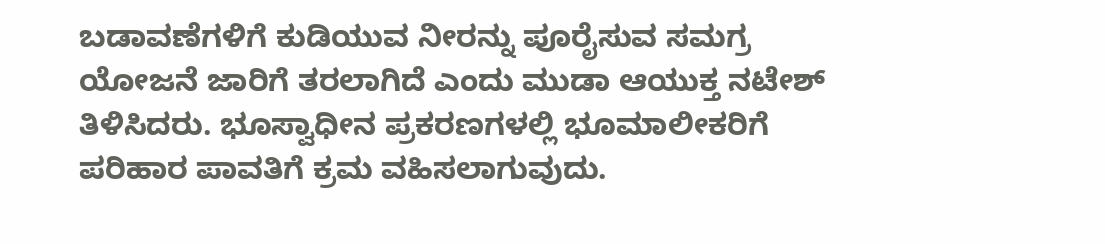ಬಡಾವಣೆಗಳಿಗೆ ಕುಡಿಯುವ ನೀರನ್ನು ಪೂರೈಸುವ ಸಮಗ್ರ ಯೋಜನೆ ಜಾರಿಗೆ ತರಲಾಗಿದೆ ಎಂದು ಮುಡಾ ಆಯುಕ್ತ ನಟೇಶ್ ತಿಳಿಸಿದರು. ಭೂಸ್ವಾಧೀನ ಪ್ರಕರಣಗಳಲ್ಲಿ ಭೂಮಾಲೀಕರಿಗೆ ಪರಿಹಾರ ಪಾವತಿಗೆ ಕ್ರಮ ವಹಿಸಲಾಗುವುದು.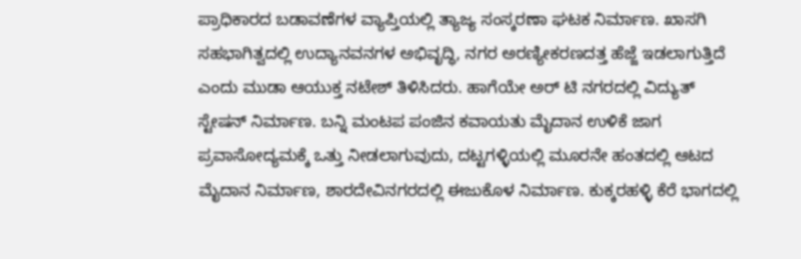ಪ್ರಾಧಿಕಾರದ ಬಡಾವಣೆಗಳ ವ್ಯಾಪ್ತಿಯಲ್ಲಿ ತ್ಯಾಜ್ಯ ಸಂಸ್ಕರಣಾ ಘಟಕ ನಿರ್ಮಾಣ. ಖಾಸಗಿ ಸಹಭಾಗಿತ್ವದಲ್ಲಿ ಉದ್ಯಾನವನಗಳ ಅಭಿವೃದ್ಧಿ, ನಗರ ಅರಣ್ಯೀಕರಣದತ್ತ ಹೆಜ್ಜೆ ಇಡಲಾಗುತ್ತಿದೆ ಎಂದು ಮುಡಾ ಆಯುಕ್ತ ನಟೇಶ್ ತಿಳಿಸಿದರು. ಹಾಗೆಯೇ ಅರ್ ಟಿ ನಗರದಲ್ಲಿ ವಿದ್ಯುತ್ ಸ್ಟೇಷನ್ ನಿರ್ಮಾಣ. ಬನ್ನಿ ಮಂಟಪ ಪಂಜಿನ ಕವಾಯತು ಮೈದಾನ ಉಳಿಕೆ ಜಾಗ ಪ್ರವಾಸೋದ್ಯಮಕ್ಕೆ ಒತ್ತು ನೀಡಲಾಗುವುದು, ದಟ್ಟಗಳ್ಳಿಯಲ್ಲಿ ಮೂರನೇ ಹಂತದಲ್ಲಿ ಆಟದ ಮೈದಾನ ನಿರ್ಮಾಣ, ಶಾರದೇವಿನಗರದಲ್ಲಿ ಈಜುಕೊಳ ನಿರ್ಮಾಣ. ಕುಕ್ಕರಹಳ್ಳಿ ಕೆರೆ ಭಾಗದಲ್ಲಿ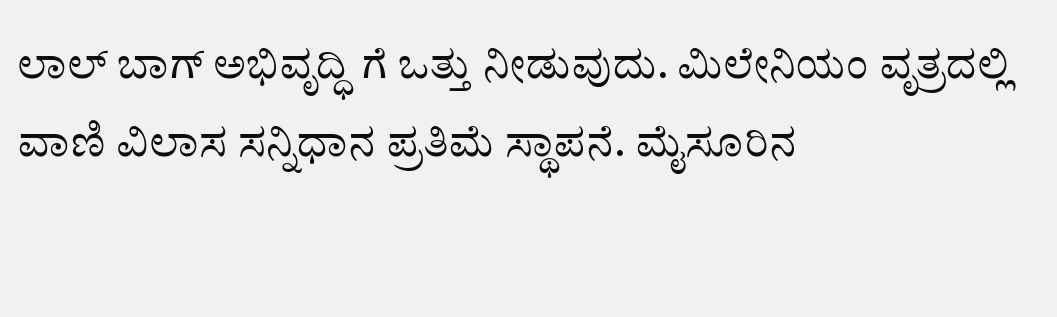ಲಾಲ್ ಬಾಗ್ ಅಭಿವೃದ್ಧಿ ಗೆ ಒತ್ತು ನೀಡುವುದು. ಮಿಲೇನಿಯಂ ವೃತ್ರದಲ್ಲಿ ವಾಣಿ ವಿಲಾಸ ಸನ್ನಿಧಾನ ಪ್ರತಿಮೆ ಸ್ಥಾಪನೆ. ಮೈಸೂರಿನ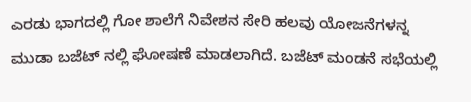ಎರಡು ಭಾಗದಲ್ಲಿ ಗೋ ಶಾಲೆಗೆ ನಿವೇಶನ ಸೇರಿ ಹಲವು ಯೋಜನೆಗಳನ್ನ ಮುಡಾ ಬಜೆಟ್ ನಲ್ಲಿ ಘೋಷಣೆ ಮಾಡಲಾಗಿದೆ. ಬಜೆಟ್ ಮಂಡನೆ ಸಭೆಯಲ್ಲಿ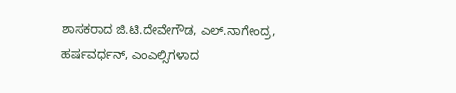ಶಾಸಕರಾದ ಜಿ.ಟಿ.ದೇವೇಗೌಡ, ಎಲ್.ನಾಗೇಂದ್ರ, ಹರ್ಷವರ್ಧನ್, ಎಂಎಲ್ಸಿಗಳಾದ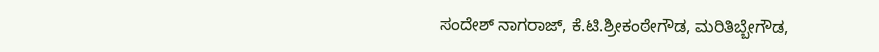ಸಂದೇಶ್ ನಾಗರಾಜ್, ಕೆ.ಟಿ.ಶ್ರೀಕಂಠೇಗೌಡ, ಮರಿತಿಬ್ಬೇಗೌಡ,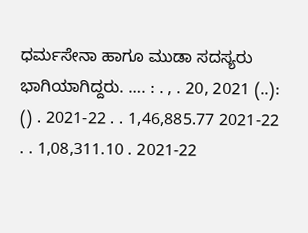ಧರ್ಮಸೇನಾ ಹಾಗೂ ಮುಡಾ ಸದಸ್ಯರು ಭಾಗಿಯಾಗಿದ್ದರು. …. : . , . 20, 2021 (..): () . 2021-22 . . 1,46,885.77 2021-22 . . 1,08,311.10 . 2021-22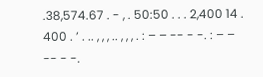.38,574.67 . - , . 50:50 . . . 2,400 14 . 400 . ’ . .. , , , .. , , , . : – – -- - -. : – – -- - -.